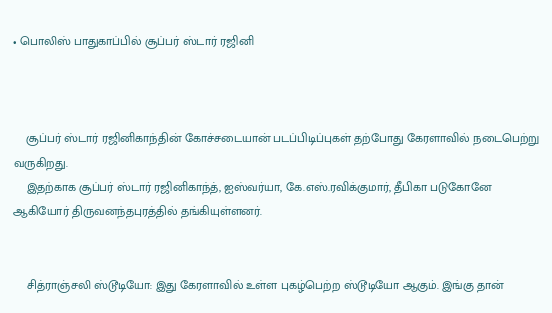• பொலிஸ் பாதுகாப்பில் சூப்பர் ஸ்டார் ரஜினி



    சூப்பர் ஸ்டார் ரஜினிகாந்தின் கோச்சடையான் படப்பிடிப்புகள் தற்போது கேரளாவில் நடைபெற்று வருகிறது.
    இதற்காக சூப்பர் ஸ்டார் ரஜினிகாந்த், ஐஸ்வர்யா, கே.எஸ்.ரவிக்குமார், தீபிகா படுகோனே ஆகியோர் திருவனந்தபுரத்தில் தங்கியுள்ளனர்.


    சித்ராஞ்சலி ஸ்டூடியோ: இது கேரளாவில் உள்ள புகழ்பெற்ற ஸ்டூடியோ ஆகும். இங்கு தான்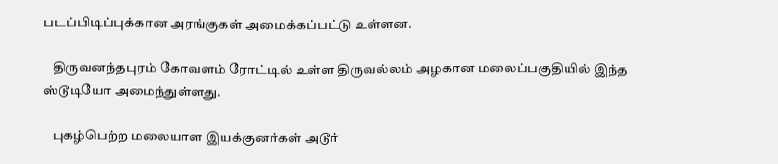படப்பிடிப்புக்கான அரங்குகள் அமைக்கப்பட்டு உள்ளன.

    திருவனந்தபுரம் கோவளம் ரோட்டில் உள்ள திருவல்லம் அழகான மலைப்பகுதியில் இந்த ஸ்டூடியோ அமைந்துள்ளது.

    புகழ்பெற்ற மலையாள இயக்குனர்கள் அடூர்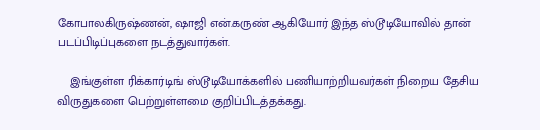கோபாலகிருஷ்ணன், ஷாஜி என்.கருண் ஆகியோர் இந்த ஸ்டூடியோவில் தான் படப்பிடிப்புகளை நடத்துவார்கள்.

    இங்குள்ள ரிக்கார்டிங் ஸ்டூடியோக்களில் பணியாற்றியவர்கள் நிறைய தேசிய விருதுகளை பெற்றுள்ளமை குறிப்பிடத்தக்கது.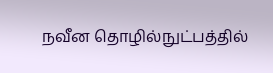நவீன தொழில்நுட்பத்தில்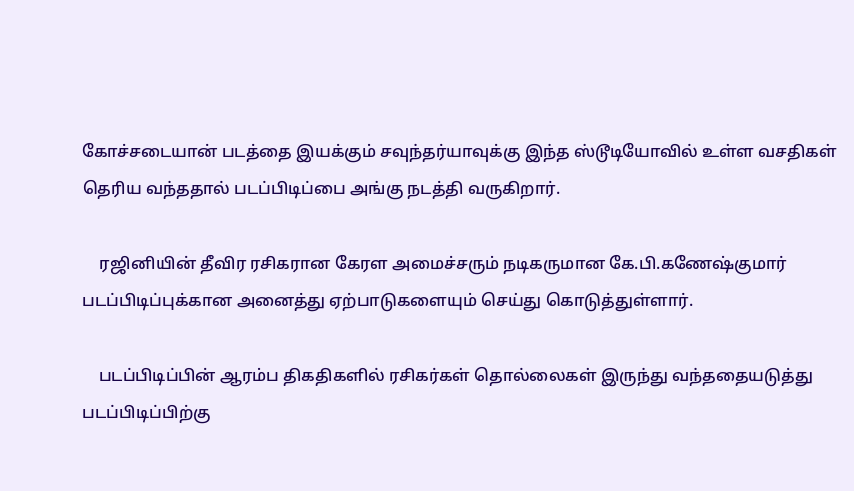கோச்சடையான் படத்தை இயக்கும் சவுந்தர்யாவுக்கு இந்த ஸ்டூடியோவில் உள்ள வசதிகள் தெரிய வந்ததால் படப்பிடிப்பை அங்கு நடத்தி வருகிறார்.

    ரஜினியின் தீவிர ரசிகரான கேரள அமைச்சரும் நடிகருமான கே.பி.கணேஷ்குமார் படப்பிடிப்புக்கான அனைத்து ஏற்பாடுகளையும் செய்து கொடுத்துள்ளார்.

    படப்பிடிப்பின் ஆரம்ப திகதிகளில் ரசிகர்கள் தொல்லைகள் இருந்து வந்ததையடுத்து படப்பிடிப்பிற்கு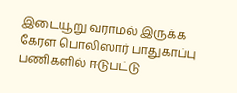இடையூறு வராமல் இருக்க கேரள பொலிஸார் பாதுகாப்பு பணிகளில் ஈடுபட்டு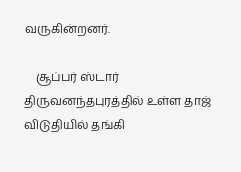வருகின்றனர்.

    சூப்பர் ஸ்டார் திருவனந்தபுரத்தில் உள்ள தாஜ் விடுதியில் தங்கி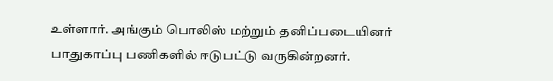உள்ளார். அங்கும் பொலிஸ் மற்றும் தனிப்படையினர் பாதுகாப்பு பணிகளில் ஈடுபட்டு வருகின்றனர்.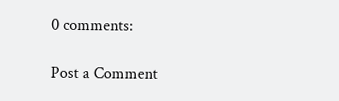0 comments:

Post a Comment